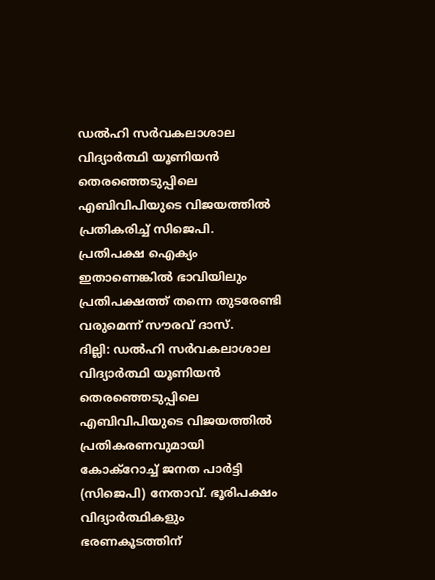ഡൽഹി സർവകലാശാല വിദ്യാർത്ഥി യൂണിയൻ തെരഞ്ഞെടുപ്പിലെ എബിവിപിയുടെ വിജയത്തിൽ പ്രതികരിച്ച് സിജെപി. പ്രതിപക്ഷ ഐക്യം ഇതാണെങ്കിൽ ഭാവിയിലും പ്രതിപക്ഷത്ത് തന്നെ തുടരേണ്ടി വരുമെന്ന് സൗരവ് ദാസ്.
ദില്ലി: ഡൽഹി സർവകലാശാല വിദ്യാർത്ഥി യൂണിയൻ തെരഞ്ഞെടുപ്പിലെ എബിവിപിയുടെ വിജയത്തിൽ പ്രതികരണവുമായി കോക്റോച്ച് ജനത പാർട്ടി (സിജെപി) നേതാവ്. ഭൂരിപക്ഷം വിദ്യാർത്ഥികളും ഭരണകൂടത്തിന്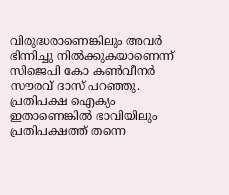വിരുദ്ധരാണെങ്കിലും അവർ ഭിന്നിച്ചു നിൽക്കുകയാണെന്ന് സിജെപി കോ കൺവീനർ സൗരവ് ദാസ് പറഞ്ഞു. പ്രതിപക്ഷ ഐക്യം ഇതാണെങ്കിൽ ഭാവിയിലും പ്രതിപക്ഷത്ത് തന്നെ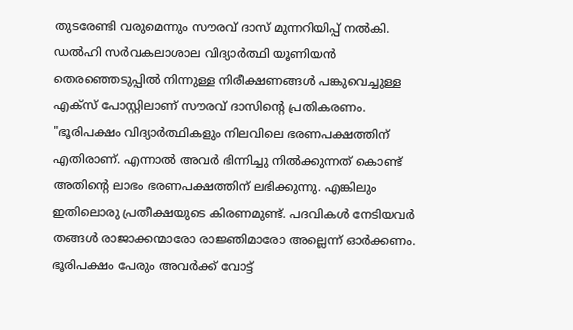തുടരേണ്ടി വരുമെന്നും സൗരവ് ദാസ് മുന്നറിയിപ്പ് നൽകി. ഡൽഹി സർവകലാശാല വിദ്യാർത്ഥി യൂണിയൻ തെരഞ്ഞെടുപ്പിൽ നിന്നുള്ള നിരീക്ഷണങ്ങൾ പങ്കുവെച്ചുള്ള എക്സ് പോസ്റ്റിലാണ് സൗരവ് ദാസിൻ്റെ പ്രതികരണം.
"ഭൂരിപക്ഷം വിദ്യാർത്ഥികളും നിലവിലെ ഭരണപക്ഷത്തിന് എതിരാണ്. എന്നാൽ അവർ ഭിന്നിച്ചു നിൽക്കുന്നത് കൊണ്ട് അതിന്റെ ലാഭം ഭരണപക്ഷത്തിന് ലഭിക്കുന്നു. എങ്കിലും ഇതിലൊരു പ്രതീക്ഷയുടെ കിരണമുണ്ട്. പദവികൾ നേടിയവർ തങ്ങൾ രാജാക്കന്മാരോ രാജ്ഞിമാരോ അല്ലെന്ന് ഓർക്കണം. ഭൂരിപക്ഷം പേരും അവർക്ക് വോട്ട്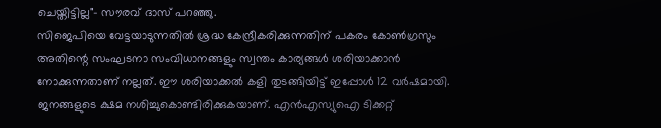ചെയ്തിട്ടില്ല"- സൗരവ് ദാസ് പറഞ്ഞു.
സിജെപിയെ വേട്ടയാടുന്നതിൽ ശ്രദ്ധ കേന്ദ്രീകരിക്കുന്നതിന് പകരം കോൺഗ്രസും അതിന്റെ സംഘടനാ സംവിധാനങ്ങളും സ്വന്തം കാര്യങ്ങൾ ശരിയാക്കാൻ നോക്കുന്നതാണ് നല്ലത്. ഈ ശരിയാക്കൽ കളി തുടങ്ങിയിട്ട് ഇപ്പോൾ 12 വർഷമായി. ജനങ്ങളുടെ ക്ഷമ നശിച്ചുകൊണ്ടിരിക്കുകയാണ്. എൻഎസ്യുഐ ടിക്കറ്റ്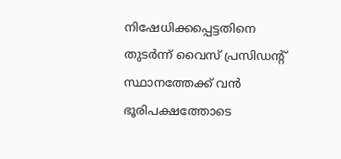നിഷേധിക്കപ്പെട്ടതിനെ തുടർന്ന് വൈസ് പ്രസിഡന്റ് സ്ഥാനത്തേക്ക് വൻ ഭൂരിപക്ഷത്തോടെ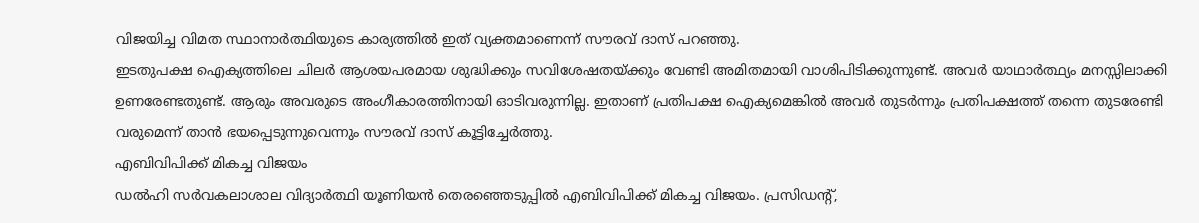വിജയിച്ച വിമത സ്ഥാനാർത്ഥിയുടെ കാര്യത്തിൽ ഇത് വ്യക്തമാണെന്ന് സൗരവ് ദാസ് പറഞ്ഞു.
ഇടതുപക്ഷ ഐക്യത്തിലെ ചിലർ ആശയപരമായ ശുദ്ധിക്കും സവിശേഷതയ്ക്കും വേണ്ടി അമിതമായി വാശിപിടിക്കുന്നുണ്ട്. അവർ യാഥാർത്ഥ്യം മനസ്സിലാക്കി ഉണരേണ്ടതുണ്ട്. ആരും അവരുടെ അംഗീകാരത്തിനായി ഓടിവരുന്നില്ല. ഇതാണ് പ്രതിപക്ഷ ഐക്യമെങ്കിൽ അവർ തുടർന്നും പ്രതിപക്ഷത്ത് തന്നെ തുടരേണ്ടി വരുമെന്ന് താൻ ഭയപ്പെടുന്നുവെന്നും സൗരവ് ദാസ് കൂട്ടിച്ചേർത്തു.
എബിവിപിക്ക് മികച്ച വിജയം
ഡൽഹി സർവകലാശാല വിദ്യാർത്ഥി യൂണിയൻ തെരഞ്ഞെടുപ്പിൽ എബിവിപിക്ക് മികച്ച വിജയം. പ്രസിഡൻ്റ്,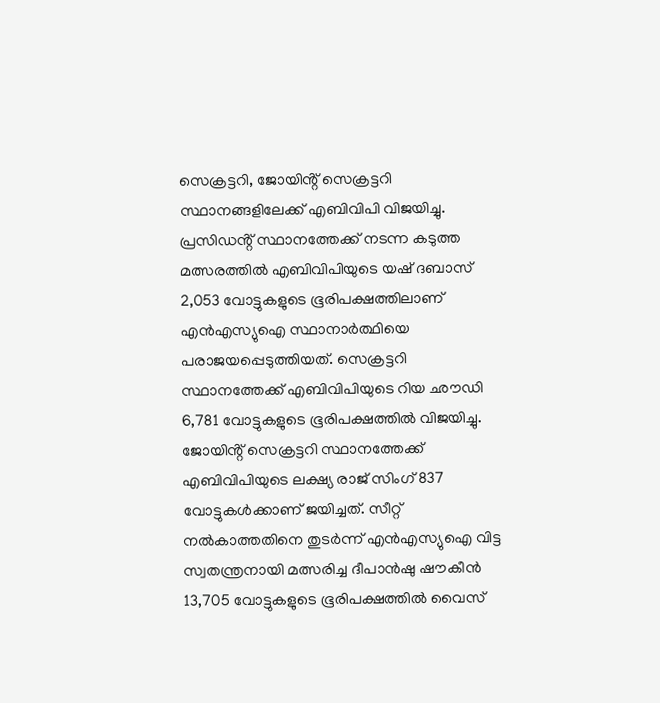സെക്രട്ടറി, ജോയിൻ്റ് സെക്രട്ടറി സ്ഥാനങ്ങളിലേക്ക് എബിവിപി വിജയിച്ചു. പ്രസിഡൻ്റ് സ്ഥാനത്തേക്ക് നടന്ന കടുത്ത മത്സരത്തിൽ എബിവിപിയുടെ യഷ് ദബാസ് 2,053 വോട്ടുകളുടെ ഭൂരിപക്ഷത്തിലാണ് എൻഎസ്യുഐ സ്ഥാനാർത്ഥിയെ പരാജയപ്പെടുത്തിയത്. സെക്രട്ടറി സ്ഥാനത്തേക്ക് എബിവിപിയുടെ റിയ ഛൗഡി 6,781 വോട്ടുകളുടെ ഭൂരിപക്ഷത്തിൽ വിജയിച്ചു. ജോയിൻ്റ് സെക്രട്ടറി സ്ഥാനത്തേക്ക് എബിവിപിയുടെ ലക്ഷ്യ രാജ് സിംഗ് 837 വോട്ടുകൾക്കാണ് ജയിച്ചത്. സീറ്റ് നൽകാത്തതിനെ തുടർന്ന് എൻഎസ്യുഐ വിട്ട സ്വതന്ത്രനായി മത്സരിച്ച ദീപാൻഷു ഷൗകീൻ 13,705 വോട്ടുകളുടെ ഭൂരിപക്ഷത്തിൽ വൈസ്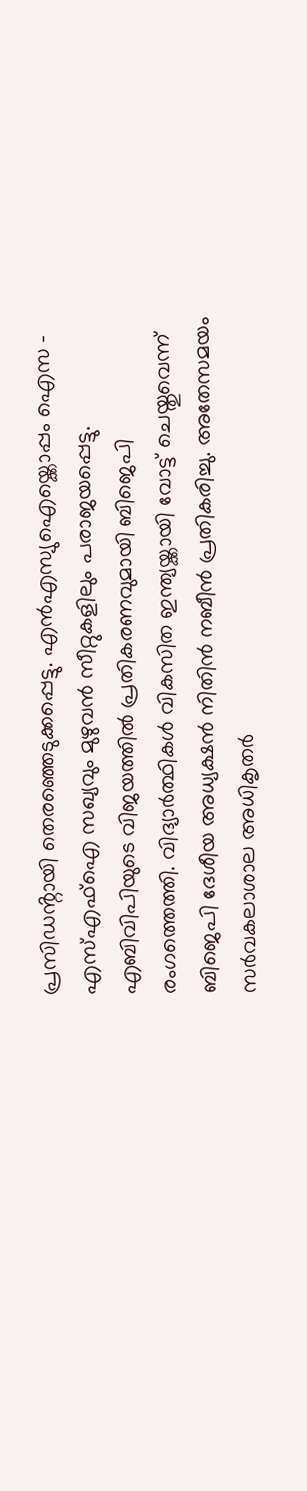പ്രസിഡൻ്റായി തെരഞ്ഞെടുക്കപ്പെട്ടു. എൻഎസ്യുഐയ്ക്കൊപ്പം ഐസ - എസ്എഫ്ഐ സഖ്യവും മുഴുവൻ സീറ്റുകളിലും പരാജയപ്പെട്ടു.
എബിവിപിയുടെ വിജയത്തിൽ പ്രതികരണവുമായി ബിജെപി രംഗത്തെത്തി. വിദ്യാർത്ഥികൾ വികസിത ഇന്ത്യയ്ക്കായി വോട്ട് ചെയ്തുവെന്ന് ബിജെപി ദേശീയ അധ്യക്ഷൻ നിതിൻ നബീൻ പ്രതികരിച്ചു. അതേസമയം സർവകലാശാല അധികൃതർ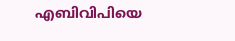എബിവിപിയെ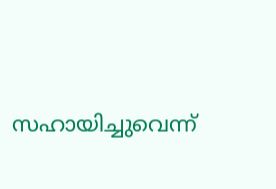സഹായിച്ചുവെന്ന്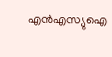എൻഎസ്യുഐ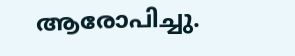ആരോപിച്ചു.